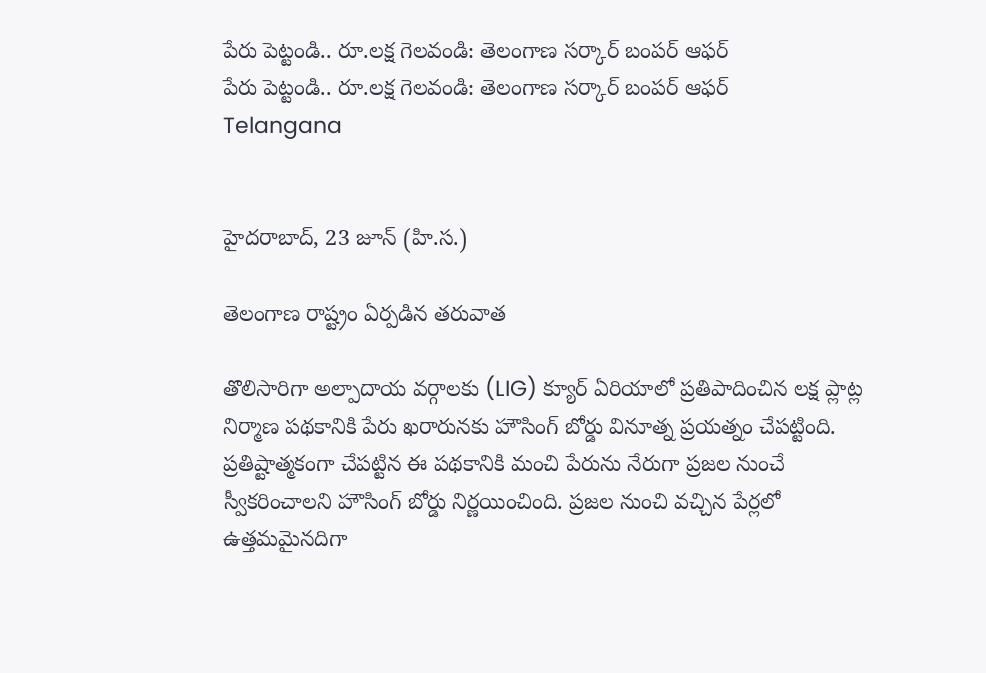పేరు పెట్టండి.. రూ.లక్ష గెలవండి: తెలంగాణ సర్కార్ బంపర్ ఆఫర్
పేరు పెట్టండి.. రూ.లక్ష గెలవండి: తెలంగాణ సర్కార్ బంపర్ ఆఫర్
Telangana


హైదరాబాద్, 23 జూన్ (హి.స.)

తెలంగాణ రాష్ట్రం ఏర్పడిన తరువాత

తొలిసారిగా అల్పాదాయ వర్గాలకు (LIG) క్యూర్ ఏరియాలో ప్రతిపాదించిన లక్ష ప్లాట్ల నిర్మాణ పథకానికి పేరు ఖరారునకు హౌసింగ్ బోర్డు వినూత్న ప్రయత్నం చేపట్టింది. ప్రతిష్టాత్మకంగా చేపట్టిన ఈ పథకానికి మంచి పేరును నేరుగా ప్రజల నుంచే స్వీకరించాలని హౌసింగ్ బోర్డు నిర్ణయించింది. ప్రజల నుంచి వచ్చిన పేర్లలో ఉత్తమమైనదిగా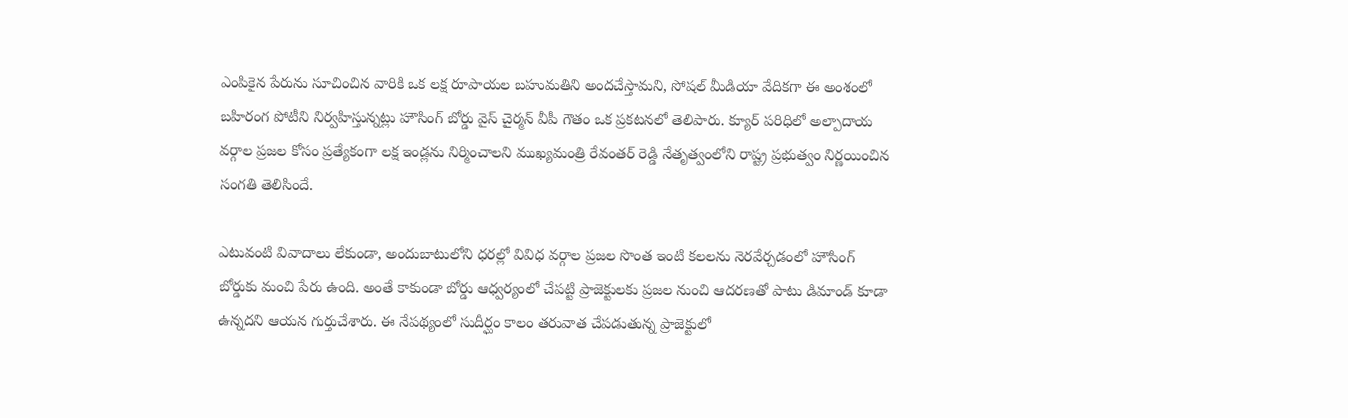ఎంపికైన పేరును సూచించిన వారికి ఒక లక్ష రూపాయల బహుమతిని అందచేస్తామని, సోషల్ మీడియా వేదికగా ఈ అంశంలో బహిరంగ పోటీని నిర్వహిస్తున్నట్లు హౌసింగ్ బోర్డు వైస్ చైర్మన్ వీపీ గౌతం ఒక ప్రకటనలో తెలిపారు. క్యూర్ పరిధిలో అల్పాదాయ వర్గాల ప్రజల కోసం ప్రత్యేకంగా లక్ష ఇండ్లను నిర్మించాలని ముఖ్యమంత్రి రేవంతర్ రెడ్డి నేతృత్వంలోని రాష్ట్ర ప్రభుత్వం నిర్ణయించిన సంగతి తెలిసిందే.

ఎటువంటి వివాదాలు లేకుండా, అందుబాటులోని ధరల్లో వివిధ వర్గాల ప్రజల సొంత ఇంటి కలలను నెరవేర్చడంలో హౌసింగ్ బోర్డుకు మంచి పేరు ఉంది. అంతే కాకుండా బోర్డు ఆధ్వర్యంలో చేపట్టి ప్రాజెక్టులకు ప్రజల నుంచి ఆదరణతో పాటు డిమాండ్ కూడా ఉన్నదని ఆయన గుర్తుచేశారు. ఈ నేపథ్యంలో సుదీర్ఘం కాలం తరువాత చేపడుతున్న ప్రాజెక్టులో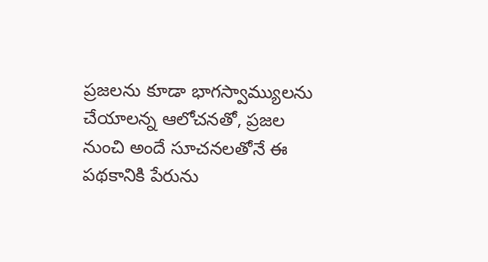ప్రజలను కూడా భాగస్వామ్యులను చేయాలన్న ఆలోచనతో, ప్రజల నుంచి అందే సూచనలతోనే ఈ పథకానికి పేరును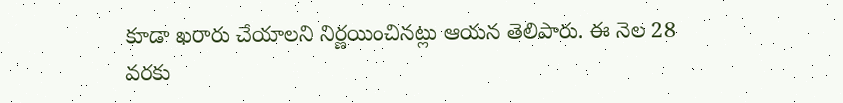కూడా ఖరారు చేయాలని నిర్ణయించినట్లు ఆయన తెలిపారు. ఈ నెల 28 వరకు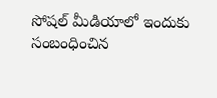సోషల్ మీడియాలో ఇందుకు సంబంధించిన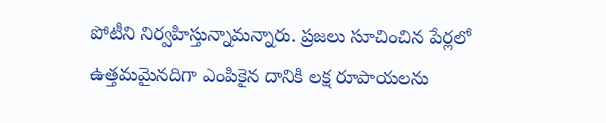పోటీని నిర్వహిస్తున్నామన్నారు. ప్రజలు సూచించిన పేర్లలో ఉత్తమమైనదిగా ఎంపికైన దానికి లక్ష రూపాయలను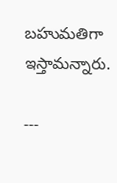బహుమతిగా ఇస్తామన్నారు.

---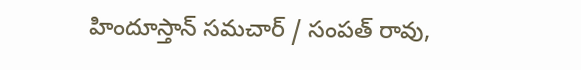హిందూస్తాన్ సమచార్ / సంపత్ రావు,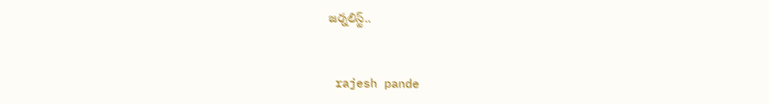జర్నలిస్ట్..


 rajesh pande